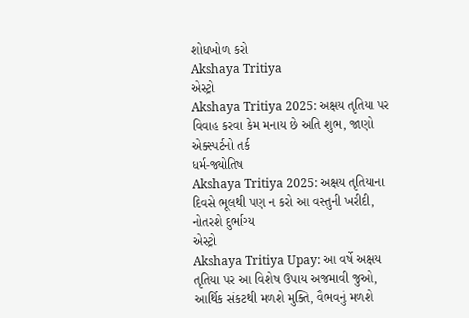શોધખોળ કરો
Akshaya Tritiya
એસ્ટ્રો
Akshaya Tritiya 2025: અક્ષય તૃતિયા પર વિવાહ કરવા કેમ મનાય છે અતિ શુભ, જાણો એક્સ્પર્ટનો તર્ક
ધર્મ-જ્યોતિષ
Akshaya Tritiya 2025: અક્ષય તૃતિયાના દિવસે ભૂલથી પણ ન કરો આ વસ્તુની ખરીદી, નોતરશે દુર્ભાગ્ય
એસ્ટ્રો
Akshaya Tritiya Upay: આ વર્ષે અક્ષય તૃતિયા પર આ વિશેષ ઉપાય અજમાવી જુઓ, આર્થિક સંકટથી મળશે મુક્તિ, વૈભવનું મળશે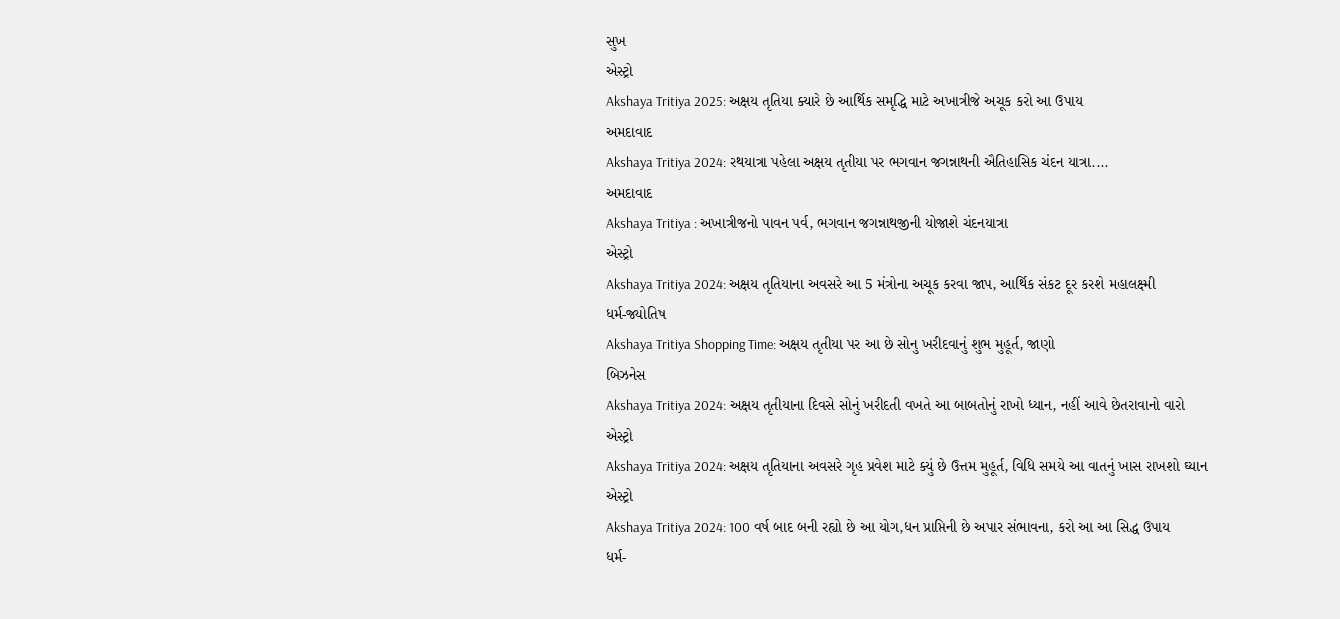સુખ
એસ્ટ્રો
Akshaya Tritiya 2025: અક્ષય તૃતિયા ક્યારે છે આર્થિક સમૃદ્ધિ માટે અખાત્રીજે અચૂક કરો આ ઉપાય
અમદાવાદ
Akshaya Tritiya 2024: રથયાત્રા પહેલા અક્ષય તૃતીયા પર ભગવાન જગન્નાથની ઐતિહાસિક ચંદન યાત્રા....
અમદાવાદ
Akshaya Tritiya : અખાત્રીજનો પાવન પર્વ, ભગવાન જગન્નાથજીની યોજાશે ચંદનયાત્રા
એસ્ટ્રો
Akshaya Tritiya 2024: અક્ષય તૃતિયાના અવસરે આ 5 મંત્રોના અચૂક કરવા જાપ, આર્થિક સંકટ દૂર કરશે મહાલક્ષ્મી
ધર્મ-જ્યોતિષ
Akshaya Tritiya Shopping Time: અક્ષય તૃતીયા પર આ છે સોનુ ખરીદવાનું શુભ મુહૂર્ત, જાણો
બિઝનેસ
Akshaya Tritiya 2024: અક્ષય તૃતીયાના દિવસે સોનું ખરીદતી વખતે આ બાબતોનું રાખો ધ્યાન, નહીં આવે છેતરાવાનો વારો
એસ્ટ્રો
Akshaya Tritiya 2024: અક્ષય તૃતિયાના અવસરે ગૃહ પ્રવેશ માટે ક્યું છે ઉત્તમ મુહૂર્ત, વિધિ સમયે આ વાતનું ખાસ રાખશો ઘ્યાન
એસ્ટ્રો
Akshaya Tritiya 2024: 100 વર્ષ બાદ બની રહ્યો છે આ યોગ,ધન પ્રાપ્તિની છે અપાર સંભાવના, કરો આ આ સિદ્ધ ઉપાય
ધર્મ-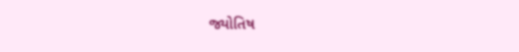જ્યોતિષ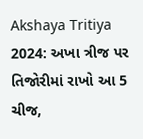Akshaya Tritiya 2024: અખા ત્રીજ પર તિજોરીમાં રાખો આ 5 ચીજ,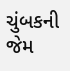ચુંબકની જેમ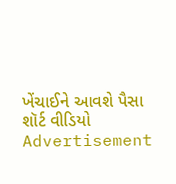ખેંચાઈને આવશે પૈસા
શૉર્ટ વીડિયો
Advertisement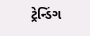ટ્રેન્ડિંગ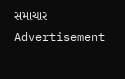સમાચાર
Advertisement